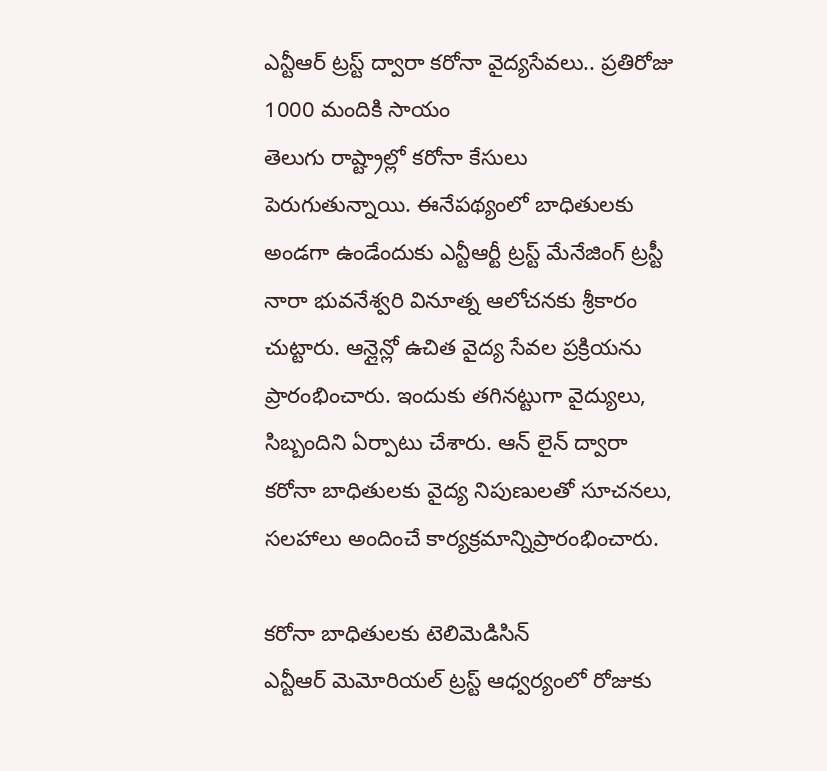ఎన్టీఆర్ ట్రస్ట్ ద్వారా కరోనా వైద్యసేవలు.. ప్రతిరోజు 1000 మందికి సాయం
తెలుగు రాష్ట్రాల్లో కరోనా కేసులు పెరుగుతున్నాయి. ఈనేపథ్యంలో బాధితులకు అండగా ఉండేందుకు ఎన్టీఆర్టీ ట్రస్ట్ మేనేజింగ్ ట్రస్టీ నారా భువనేశ్వరి వినూత్న ఆలోచనకు శ్రీకారం చుట్టారు. ఆన్లైన్లో ఉచిత వైద్య సేవల ప్రక్రియను ప్రారంభించారు. ఇందుకు తగినట్టుగా వైద్యులు, సిబ్బందిని ఏర్పాటు చేశారు. ఆన్ లైన్ ద్వారా కరోనా బాధితులకు వైద్య నిపుణులతో సూచనలు, సలహాలు అందించే కార్యక్రమాన్నిప్రారంభించారు.

కరోనా బాధితులకు టెలిమెడిసిన్
ఎన్టీఆర్ మెమోరియల్ ట్రస్ట్ ఆధ్వర్యంలో రోజుకు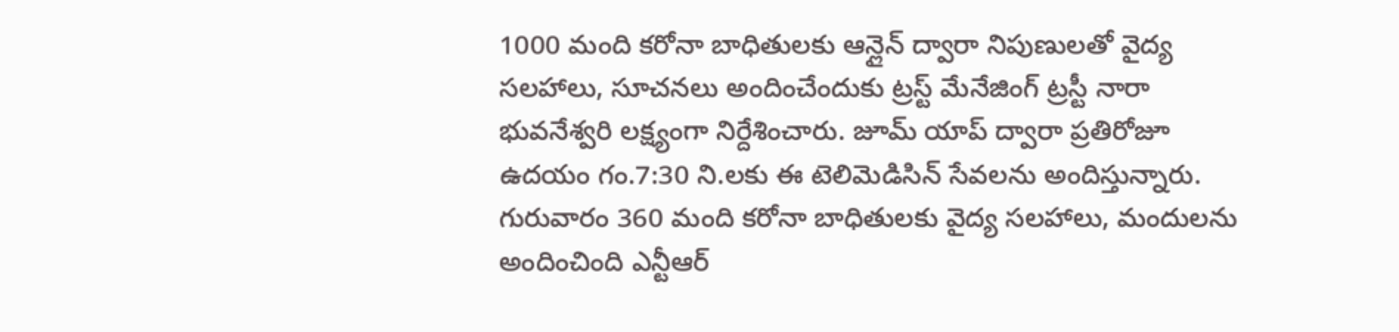1000 మంది కరోనా బాధితులకు ఆన్లైన్ ద్వారా నిపుణులతో వైద్య సలహాలు, సూచనలు అందించేందుకు ట్రస్ట్ మేనేజింగ్ ట్రస్టీ నారా భువనేశ్వరి లక్ష్యంగా నిర్దేశించారు. జూమ్ యాప్ ద్వారా ప్రతిరోజూ ఉదయం గం.7:30 ని.లకు ఈ టెలిమెడిసిన్ సేవలను అందిస్తున్నారు. గురువారం 360 మంది కరోనా బాధితులకు వైద్య సలహాలు, మందులను అందించింది ఎన్టీఆర్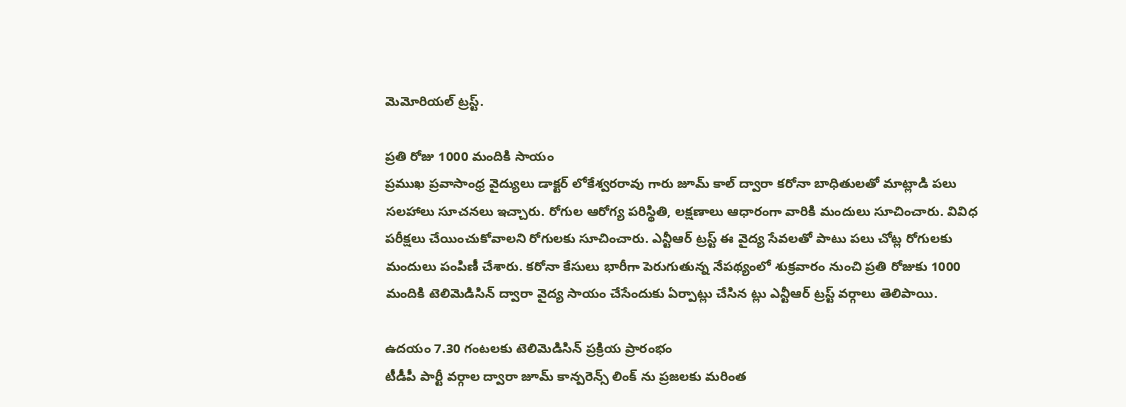మెమోరియల్ ట్రస్ట్.

ప్రతి రోజు 1000 మందికి సాయం
ప్రముఖ ప్రవాసాంధ్ర వైద్యులు డాక్టర్ లోకేశ్వరరావు గారు జూమ్ కాల్ ద్వారా కరోనా బాధితులతో మాట్లాడి పలు సలహాలు సూచనలు ఇచ్చారు. రోగుల ఆరోగ్య పరిస్థితి, లక్షణాలు ఆధారంగా వారికి మందులు సూచించారు. వివిధ పరీక్షలు చేయించుకోవాలని రోగులకు సూచించారు. ఎన్టీఆర్ ట్రస్ట్ ఈ వైద్య సేవలతో పాటు పలు చోట్ల రోగులకు మందులు పంపిణీ చేశారు. కరోనా కేసులు భారీగా పెరుగుతున్న నేపథ్యంలో శుక్రవారం నుంచి ప్రతి రోజుకు 1000 మందికి టెలిమెడిసిన్ ద్వారా వైద్య సాయం చేసేందుకు ఏర్పాట్లు చేసిన ట్లు ఎన్టీఆర్ ట్రస్ట్ వర్గాలు తెలిపాయి.

ఉదయం 7.30 గంటలకు టెలిమెడిసిన్ ప్రక్రియ ప్రారంభం
టీడీపీ పార్టీ వర్గాల ద్వారా జూమ్ కాన్పరెన్స్ లింక్ ను ప్రజలకు మరింత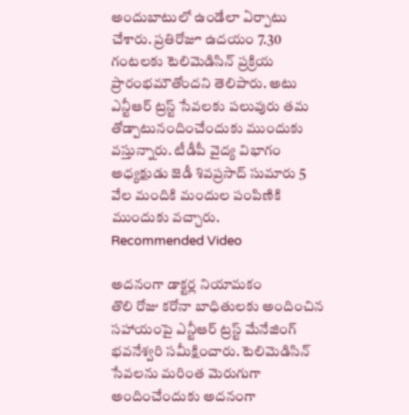అందుబాటులో ఉండేలా ఏర్పాటు చేశారు. ప్రతిరోజూ ఉదయం 7.30 గంటలకు టెలిమెడిసిన్ ప్రక్రియ ప్రారంభమౌతోందని తెలిపారు. అటు ఎన్టీఆర్ ట్రస్ట్ సేవలకు పలువురు తమ తోడ్పాటునందించేందుకు ముందుకు వస్తున్నారు. టీడీపీ వైద్య విభాగం అధ్యక్షుడు జెడీ శివప్రసాద్ సుమారు 5 వేల మందికి మందుల పంపిణికి ముందుకు వచ్చారు.
Recommended Video

అదనంగా డాక్టర్ల నియామకం
తొలి రోజు కరోనా బాధితులకు అందించిన సహాయంపై ఎన్టీఆర్ ట్రస్ట్ మేనేజింగ్ భవనేశ్వరి సమీక్షించారు. టెలిమెడిసిన్ సేవలను మరింత మెరుగుగా అందించేందుకు అదనంగా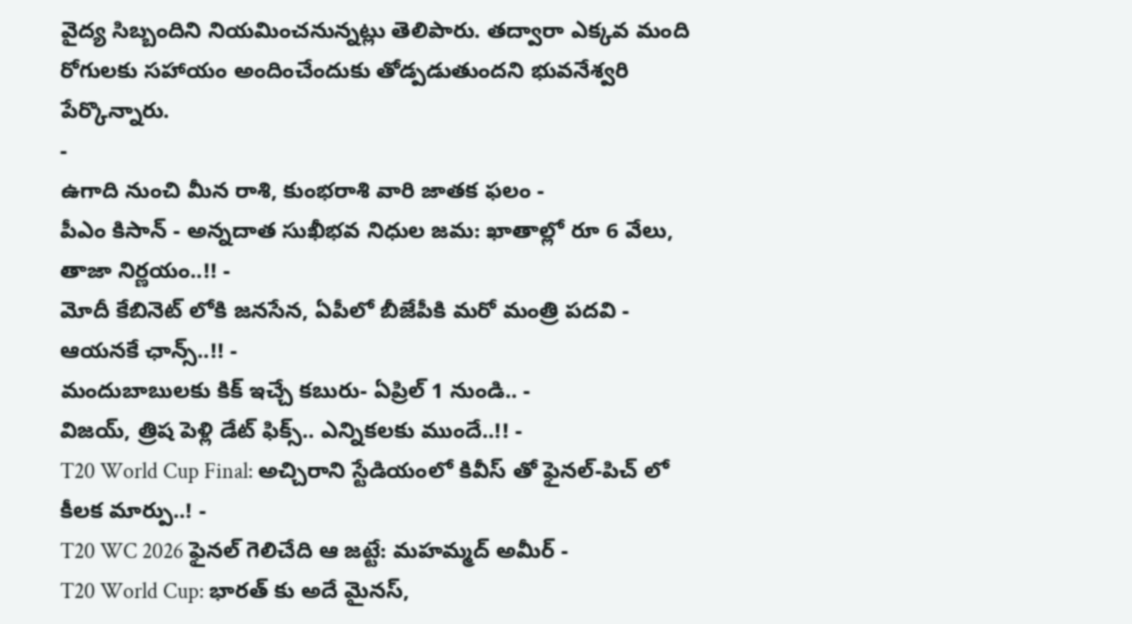వైద్య సిబ్బందిని నియమించనున్నట్లు తెలిపారు. తద్వారా ఎక్కవ మంది రోగులకు సహాయం అందించేందుకు తోడ్పడుతుందని భువనేశ్వరి పేర్కొన్నారు.
-
ఉగాది నుంచి మీన రాశి, కుంభరాశి వారి జాతక ఫలం -
పీఎం కిసాన్ - అన్నదాత సుఖీభవ నిధుల జమ: ఖాతాల్లో రూ 6 వేలు, తాజా నిర్ణయం..!! -
మోదీ కేబినెట్ లోకి జనసేన, ఏపీలో బీజేపీకి మరో మంత్రి పదవి - ఆయనకే ఛాన్స్..!! -
మందుబాబులకు కిక్ ఇచ్చే కబురు- ఏప్రిల్ 1 నుండి.. -
విజయ్, త్రిష పెళ్లి డేట్ ఫిక్స్.. ఎన్నికలకు ముందే..!! -
T20 World Cup Final: అచ్చిరాని స్టేడియంలో కివీస్ తో ఫైనల్-పిచ్ లో కీలక మార్పు..! -
T20 WC 2026 ఫైనల్ గెలిచేది ఆ జట్టే: మహమ్మద్ అమీర్ -
T20 World Cup: భారత్ కు అదే మైనస్,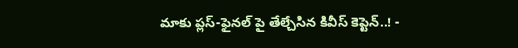మాకు ప్లస్-ఫైనల్ పై తేల్చేసిన కివీస్ కెప్టెన్..! -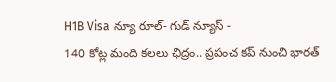H1B Visa న్యూ రూల్- గుడ్ న్యూస్ -
140 కోట్ల మంది కలలు ఛిద్రం.. ప్రపంచ కప్ నుంచి భారత్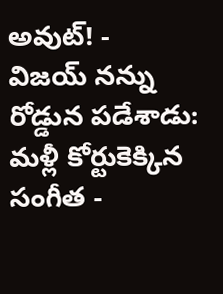అవుట్! -
విజయ్ నన్ను రోడ్డున పడేశాడు: మళ్లీ కోర్టుకెక్కిన సంగీత -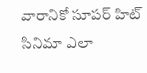వారానికో సూపర్ హిట్ సినిమా ఎలా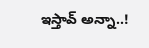ఇస్తావ్ అన్నా..!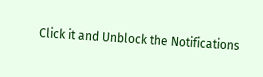Click it and Unblock the Notifications